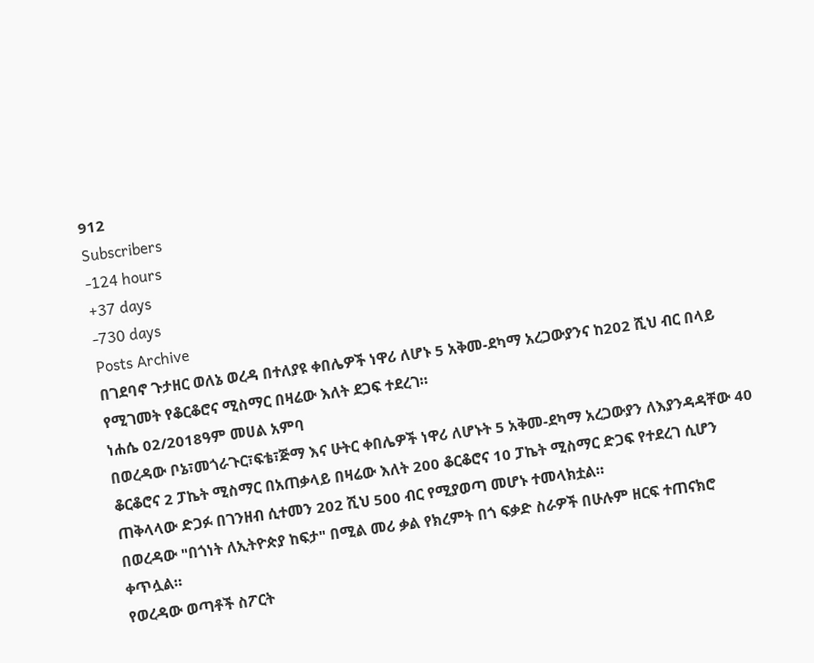912
Subscribers
-124 hours
+37 days
-730 days
Posts Archive
በገደባኖ ጉታዘር ወለኔ ወረዳ በተለያዩ ቀበሌዎች ነዋሪ ለሆኑ 5 አቅመ-ደካማ አረጋውያንና ከ202 ሺህ ብር በላይ የሚገመት የቆርቆሮና ሚስማር በዛሬው እለት ደጋፍ ተደረገ።
ነሐሴ 02/2018ዓም መሀል አምባ
በወረዳው ቦኔ፣መጎራጉር፣ፍቴ፣ጅማ እና ሁትር ቀበሌዎች ነዋሪ ለሆኑት 5 አቅመ-ደካማ አረጋውያን ለእያንዳዳቸው 40 ቆርቆሮና 2 ፓኬት ሚስማር በአጠቃላይ በዛሬው እለት 200 ቆርቆሮና 10 ፓኬት ሚስማር ድጋፍ የተደረገ ሲሆን ጠቅላላው ድጋፉ በገንዘብ ሲተመን 202 ሺህ 500 ብር የሚያወጣ መሆኑ ተመላክቷል።
በወረዳው "በጎነት ለኢትዮጵያ ከፍታ" በሚል መሪ ቃል የክረምት በጎ ፍቃድ ስራዎች በሁሉም ዘርፍ ተጠናክሮ ቀጥሏል።
የወረዳው ወጣቶች ስፖርት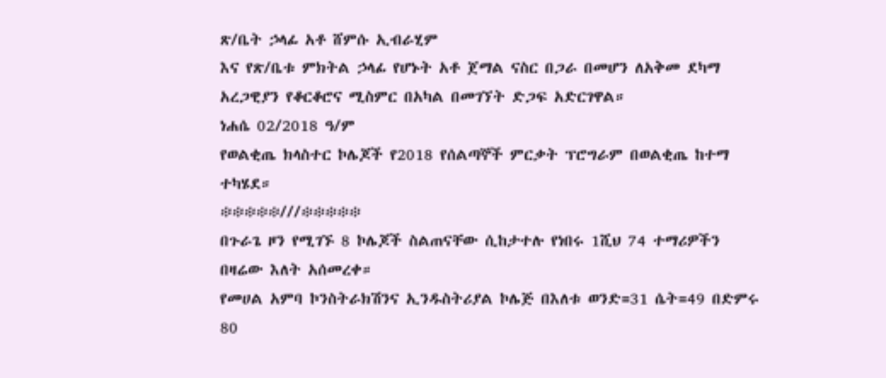ጽ/ቤት ኃላፊ አቶ ሸምሱ ኢብራሂም
እና የጽ/ቤቱ ምክትል ኃላፊ የሆኑት አቶ ጀማል ናስር በጋራ በመሆን ለአቅመ ደካማ አረጋዊያን የቆርቆሮና ሚስምር በአካል በመገኘት ድጋፍ አድርገዋል።
ነሐሴ 02/2018 ዓ/ም
የወልቂጤ ክላስተር ኮሌጆች የ2018 የሰልጣኞች ምርቃት ፕሮግራም በወልቂጤ ከተማ ተካሄደ።
፨፨፨፨፨///፨፨፨፨፨
በጉራጌ ዞን የሚገኙ 8 ኮሌጆች ስልጠናቸው ሲከታተሉ የነበሩ 1ሺህ 74 ተማሪዎችን በዛሬው እለት አሰመረቀ።
የመሀል አምባ ኮንስትራክሽንና ኢንዱስትሪያል ኮሌጅ በእለቱ ወንድ=31 ሴት=49 በድምሩ 80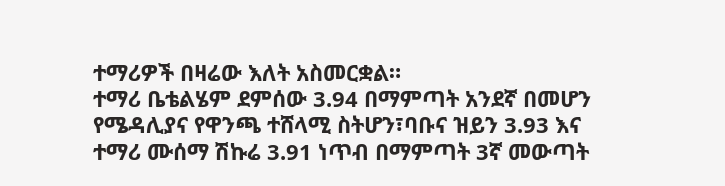ተማሪዎች በዛሬው እለት አስመርቋል።
ተማሪ ቤቴልሄም ደምሰው 3.94 በማምጣት አንደኛ በመሆን የሜዳሊያና የዋንጫ ተሸላሚ ስትሆን፣ባቡና ዝይን 3.93 እና ተማሪ ሙሰማ ሽኩሬ 3.91 ነጥብ በማምጣት 3ኛ መውጣት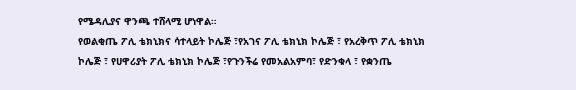የሜዳሊያና ዋንጫ ተሸላሚ ሆነዋል።
የወልቂጤ ፖሊ ቴክኒክና ሳተላይት ኮሌጅ ፣የአገና ፖሊ ቴክኒክ ኮሌጅ ፣ የአረቅጥ ፖሊ ቴክኒክ ኮሌጅ ፣ የሀዋሪያት ፖሊ ቴክኒክ ኮሌጅ ፣የጉንችሬ የመአልአምባ፣ የድንቁላ ፣ የቋንጤ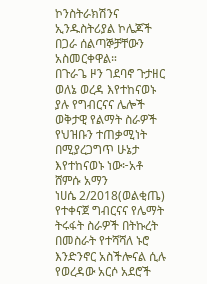ኮንስትራክሽንና ኢንዱስትሪያል ኮሌጆች በጋራ ሰልጣኞቻቸውን አስመርቀዋል።
በጉራጌ ዞን ገደባኖ ጉታዘር ወለኔ ወረዳ እየተከናወኑ ያሉ የግብርናና ሌሎች ወቅታዊ የልማት ስራዎች የህዝቡን ተጠቃሚነት በሚያረጋግጥ ሁኔታ እየተከናወኑ ነው፦አቶ ሸምሱ አማን
ነሀሴ 2/2018(ወልቂጤ)
የተቀናጀ ግብርናና የሌማት ትሩፋት ስራዎች በትኩረት በመስራት የተሻሻለ ኑሮ እንድንኖር አስችሎናል ሲሉ የወረዳው አርሶ አደሮች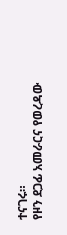ተናገሩ።
የዞን ደጋፊ አመራርና የወረዳው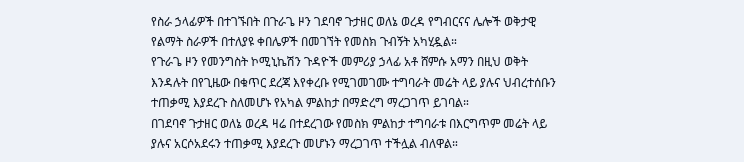የስራ ኃላፊዎች በተገኙበት በጉራጌ ዞን ገደባኖ ጉታዘር ወለኔ ወረዳ የግብርናና ሌሎች ወቅታዊ የልማት ስራዎች በተለያዩ ቀበሌዎች በመገኘት የመስክ ጉብኝት አካሂዷል።
የጉራጌ ዞን የመንግስት ኮሚኒኬሽን ጉዳዮች መምሪያ ኃላፊ አቶ ሸምሱ አማን በዚህ ወቅት እንዳሉት በየጊዜው በቁጥር ደረጃ እየቀረቡ የሚገመገሙ ተግባራት መሬት ላይ ያሉና ህብረተሰቡን ተጠቃሚ እያደረጉ ስለመሆኑ የአካል ምልከታ በማድረግ ማረጋገጥ ይገባል።
በገደባኖ ጉታዘር ወለኔ ወረዳ ዛሬ በተደረገው የመስክ ምልከታ ተግባራቱ በእርግጥም መሬት ላይ ያሉና አርሶአደሩን ተጠቃሚ እያደረጉ መሆኑን ማረጋገጥ ተችሏል ብለዋል።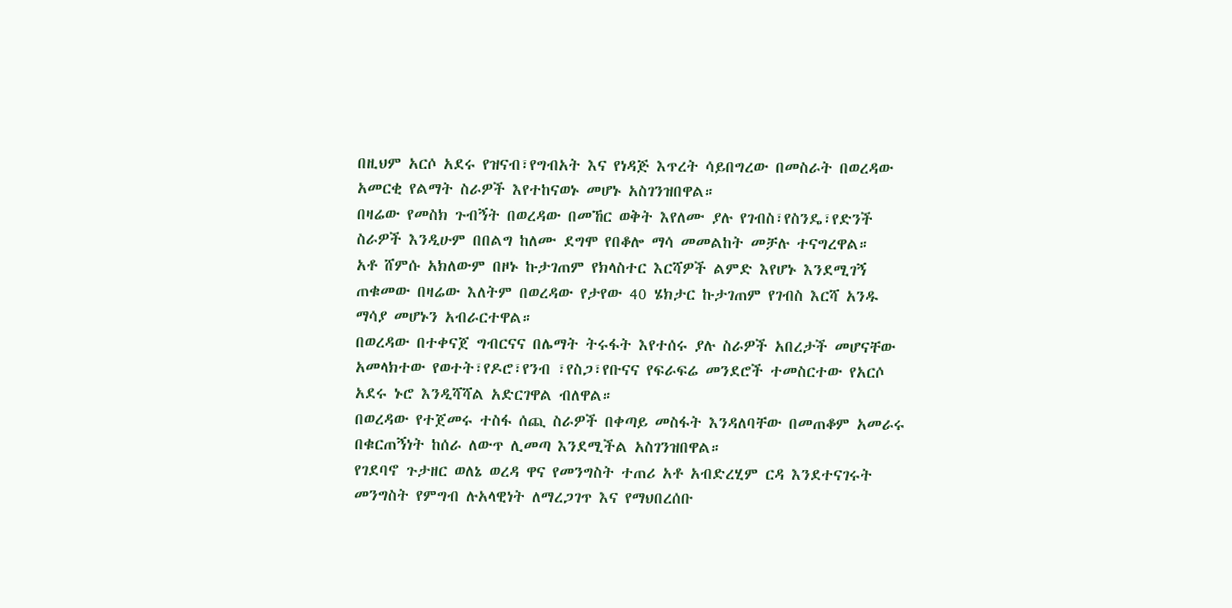በዚህም አርሶ አደሩ የዝናብ፣የግብአት እና የነዳጅ እጥረት ሳይበግረው በመስራት በወረዳው አመርቂ የልማት ስራዎች እየተከናወኑ መሆኑ አስገንዝበዋል።
በዛሬው የመስክ ጉብኝት በወረዳው በመኸር ወቅት እየለሙ ያሉ የገብስ፣የስንዴ፣የድንች ስራዎች እንዲሁም በበልግ ከለሙ ደግሞ የበቆሎ ማሳ መመልከት መቻሉ ተናግረዋል።
አቶ ሸምሱ አክለውም በዞኑ ኩታገጠም የክላስተር እርሻዎች ልምድ እየሆኑ እንደሚገኝ ጠቁመው በዛሬው እለትም በወረዳው የታየው 40 ሄክታር ኩታገጠም የገብስ እርሻ አንዱ ማሳያ መሆኑን አብራርተዋል።
በወረዳው በተቀናጀ ግብርናና በሌማት ትሩፋት እየተሰሩ ያሉ ስራዎች አበረታች መሆናቸው አመላክተው የወተት፣የዶሮ፣የንብ ፣የስጋ፣የቡናና የፍራፍሬ መንደሮች ተመስርተው የአርሶ አደሩ ኑሮ እንዲሻሻል አድርገዋል ብለዋል።
በወረዳው የተጀመሩ ተስፋ ሰጪ ስራዎች በቀጣይ መስፋት እንዳለባቸው በመጠቆም አመራሩ በቁርጠኝነት ከሰራ ለውጥ ሊመጣ እንደሚችል አስገንዝበዋል።
የገደባኖ ጉታዘር ወለኔ ወረዳ ዋና የመንግስት ተጠሪ አቶ አብድረሂም ርዳ እንደተናገሩት መንግስት የምግብ ሉአላዊነት ለማረጋገጥ እና የማህበረሰቡ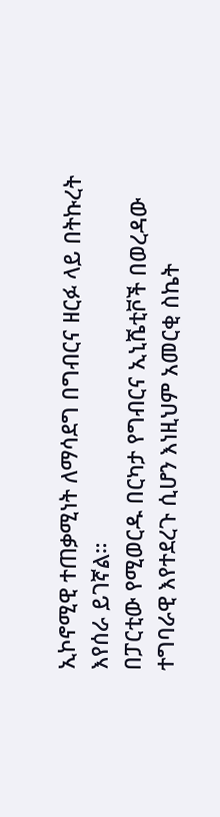ኢኮኖሚዊ ተጠቃሚነት ለማሳደግ በግብርና ዘርፉ ላይ በትኩረት እየሰራ ይገኛል።
በፓርቲው የሚወርዱ በርካታ የግብርና ኢኒሼቲቮች በወረዳው ተግባራዊ እየተደረጉ ሲሆን እነዚህም አመርቂ ስኬት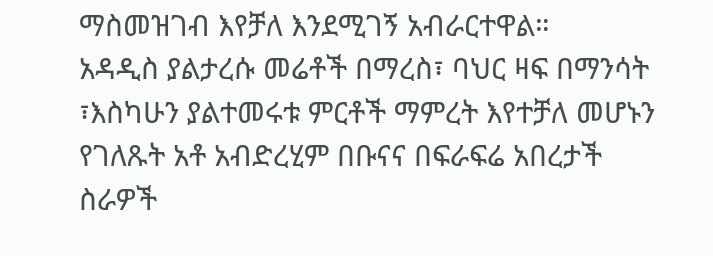ማስመዝገብ እየቻለ እንደሚገኝ አብራርተዋል።
አዳዲስ ያልታረሱ መሬቶች በማረስ፣ ባህር ዛፍ በማንሳት ፣እስካሁን ያልተመሩቱ ምርቶች ማምረት እየተቻለ መሆኑን የገለጹት አቶ አብድረሂም በቡናና በፍራፍሬ አበረታች ስራዎች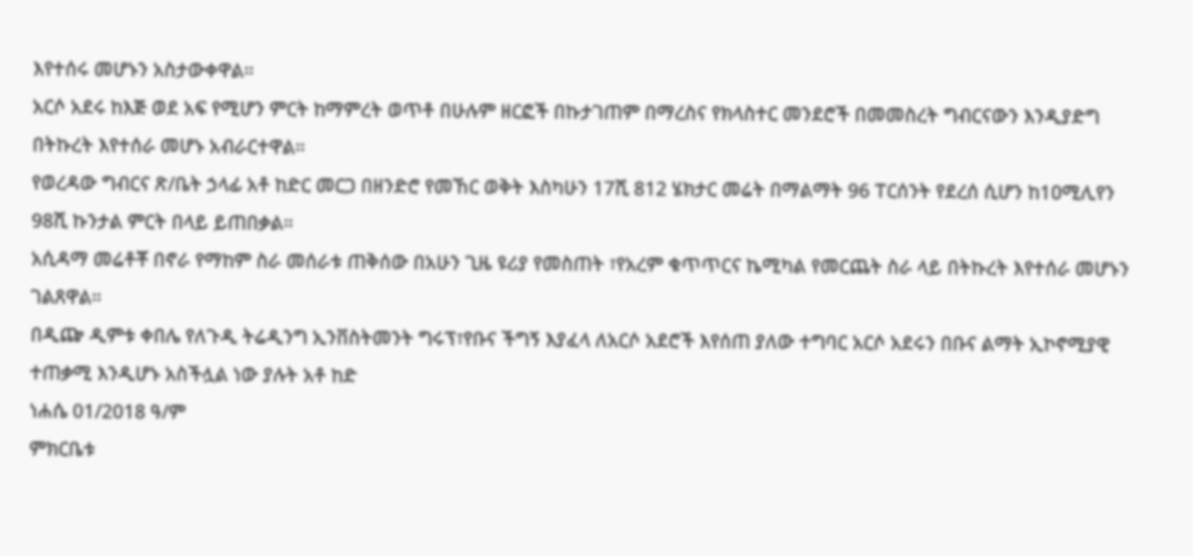እየተሰሩ መሆኑን አስታውቀዋል።
አርሶ አደሩ ከእጅ ወደ አፍ የሚሆን ምርት ከማምረት ወጥቶ በሁሉም ዘርፎች በኩታገጠም በማረስና የክላስተር መንደሮች በመመስረት ግብርናውን እንዲያድግ በትኩረት እየተሰራ መሆኑ አብራርተዋል።
የወረዳው ግብርና ጽ/ቤት ኃላፊ አቶ ከድር መርጋ በዘንድሮ የመኸር ወቅት እስካሁን 17ሺ 812 ሄክታር መሬት በማልማት 96 ፐርሰንት የደረሰ ሲሆን ከ1ዐሚሊየን 98ሺ ኩንታል ምርት በላይ ይጠበቃል።
አሲዳማ መሬቶቾ በኖራ የማከም ስራ መሰራቱ ጠቅሰው በአሁን ጊዜ ዩሪያ የመስጠት ፣የአረም ቁጥጥርና ኬሚካል የመርጨት ስራ ላይ በትኩረት እየተሰራ መሆኑን ገልጸዋል።
በዲጬ ዲምቱ ቀበሌ የለጉዲ ትሬዲንግ ኢንቨስትመንት ግሩፕ፣የቡና ችግኝ እያፈላ ለአርሶ አደሮች እየሰጠ ያለው ተግባር አርሶ አደሩን በቡና ልማት ኢኮኖሚያዊ ተጠቃሚ እንዲሆኑ አስችሏል ነው ያሉት አቶ ከድ
ነሐሴ 01/2018 ዓ/ም
ምክርቤቱ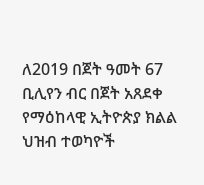ለ2019 በጀት ዓመት 67 ቢሊየን ብር በጀት አጸደቀ
የማዕከላዊ ኢትዮጵያ ክልል ህዝብ ተወካዮች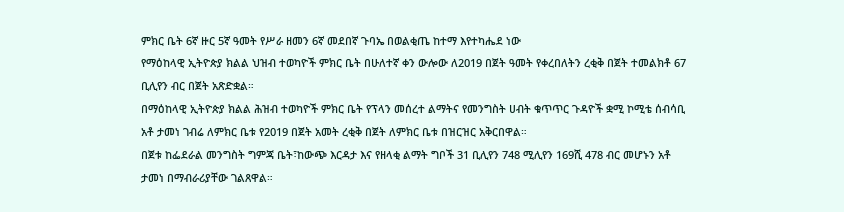ምክር ቤት 6ኛ ዙር 5ኛ ዓመት የሥራ ዘመን 6ኛ መደበኛ ጉባኤ በወልቂጤ ከተማ እየተካሔደ ነው
የማዕከላዊ ኢትዮጵያ ክልል ህዝብ ተወካዮች ምክር ቤት በሁለተኛ ቀን ውሎው ለ2019 በጀት ዓመት የቀረበለትን ረቂቅ በጀት ተመልክቶ 67 ቢሊየን ብር በጀት አጽድቋል።
በማዕከላዊ ኢትዮጵያ ክልል ሕዝብ ተወካዮች ምክር ቤት የፕላን መሰረተ ልማትና የመንግስት ሀብት ቁጥጥር ጉዳዮች ቋሚ ኮሚቴ ሰብሳቢ አቶ ታመነ ገብሬ ለምክር ቤቱ የ2019 በጀት አመት ረቂቅ በጀት ለምክር ቤቱ በዝርዝር አቅርበዋል።
በጀቱ ከፌደራል መንግስት ግምጃ ቤት፣ከውጭ እርዳታ እና የዘላቂ ልማት ግቦች 31 ቢሊየን 748 ሚሊየን 169ሺ 478 ብር መሆኑን አቶ ታመነ በማብራሪያቸው ገልጸዋል።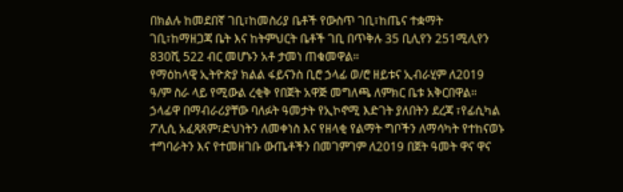በክልሉ ከመደበኛ ገቢ፣ከመስሪያ ቤቶች የውስጥ ገቢ፣ከጤና ተቋማት ገቢ፣ከማዘጋጃ ቤት እና ከትምህርት ቤቶች ገቢ በጥቅሉ 35 ቢሊየን 251ሚሊየን 830ሺ 522 ብር መሆኑን አቶ ታመነ ጠቁመዋል።
የማዕከላዊ ኢትዮጵያ ክልል ፋይናንስ ቢሮ ኃላፊ ወ/ሮ ዘይቱና ኢብራሂም ለ2019 ዓ/ም ስራ ላይ የሚውል ረቂቅ የበጀት አዋጅ መግለጫ ለምክር ቤቱ አቅርበዋል።
ኃላፊዋ በማብራሪያቸው ባለፉት ዓመታት የኢኮኖሚ እድገት ያለበትን ደረጃ ፣የፊሲካል ፖሊሲ አፈጻጸም፣ድህነትን ለመቀነስ እና የዘላቂ የልማት ግቦችን ለማሳካት የተከናወኑ ተግባራትን እና የተመዘገቡ ውጤቶችን በመገምገም ለ2019 በጀት ዓመት ዋና ዋና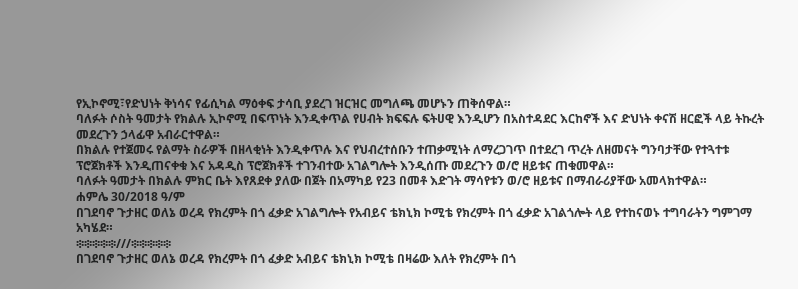የኢኮኖሚ፣የድህነት ቅነሳና የፊሲካል ማዕቀፍ ታሳቢ ያደረገ ዝርዝር መግለጫ መሆኑን ጠቅሰዋል።
ባለፉት ሶስት ዓመታት የክልሉ ኢኮኖሚ በፍጥነት እንዲቀጥል የሀብት ክፍፍሉ ፍትሀዊ እንዲሆን በአስተዳደር እርከኖች እና ድህነት ቀናሽ ዘርፎች ላይ ትኩረት መደረጉን ኃላፊዋ አብራርተዋል።
በክልሉ የተጀመሩ የልማት ስራዎች በዘላቂነት እንዲቀጥሉ እና የህብረተሰቡን ተጠቃሚነት ለማረጋገጥ በተደረገ ጥረት ለዘመናት ግንባታቸው የተጓተቱ ፕሮጀክቶች እንዲጠናቀቁ እና አዳዲስ ፕሮጀክቶች ተገንብተው አገልግሎት እንዲሰጡ መደረጉን ወ/ሮ ዘይቱና ጠቁመዋል።
ባለፉት ዓመታት በክልሉ ምክር ቤት እየጸደቀ ያለው በጀት በአማካይ የ23 በመቶ እድገት ማሳየቱን ወ/ሮ ዘይቱና በማብራሪያቸው አመላክተዋል።
ሐምሌ 30/2018 ዓ/ም
በገደባኖ ጉታዘር ወለኔ ወረዳ የክረምት በጎ ፈቃድ አገልግሎት የአብይና ቴክኒክ ኮሚቴ የክረምት በጎ ፈቃድ አገልጎሎት ላይ የተከናወኑ ተግባራትን ግምገማ አካሄደ።
፨፨፨፨፨///፨፨፨፨፨
በገደባኖ ጉታዘር ወለኔ ወረዳ የክረምት በጎ ፈቃድ አብይና ቴክኒክ ኮሚቴ በዛሬው እለት የክረምት በጎ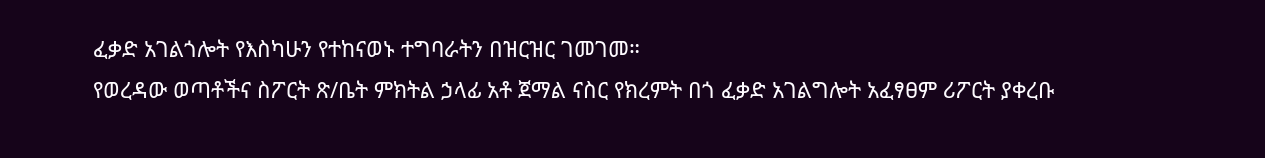ፈቃድ አገልጎሎት የእስካሁን የተከናወኑ ተግባራትን በዝርዝር ገመገመ።
የወረዳው ወጣቶችና ስፖርት ጽ/ቤት ምክትል ኃላፊ አቶ ጀማል ናስር የክረምት በጎ ፈቃድ አገልግሎት አፈፃፀም ሪፖርት ያቀረቡ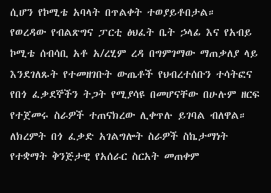ሲሆን የኮሚቴ አባላት በጥልቀት ተወያይቶበታል።
የወረዳው የብልጽግና ፓርቲ ፅህፈት ቤት ኃላፊ እና የአብይ ኮሚቴ ሰብሳቢ አቶ አ/ረሂም ረዳ በግምገማው ማጠቃለያ ላይ እንደገለጹት የተመዘገቡት ውጤቶች የህብረተሰቡን ተሳትፎና የበጎ ፈቃደኞችን ትጋት የሚያሳዩ በመሆናቸው በሁሉም ዘርፍ የተጀመሩ ስራዎች ተጠናክረው ሊቀጥሉ ይገባል ብለዋል።
ለክረምት በጎ ፈቃድ አገልግሎት ስራዎች ስኬታማነት የተቋማት ቅንጅታዊ የአሰራር ስርአት መጠቀም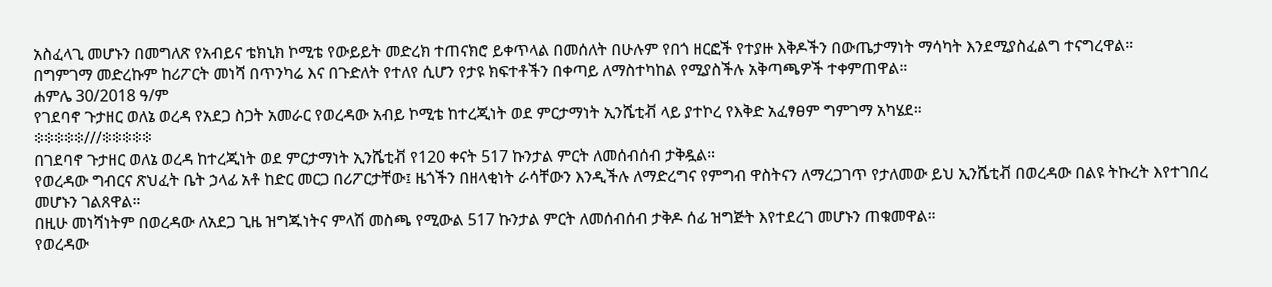አስፈላጊ መሆኑን በመግለጽ የአብይና ቴክኒክ ኮሚቴ የውይይት መድረክ ተጠናክሮ ይቀጥላል በመሰለት በሁሉም የበጎ ዘርፎች የተያዙ እቅዶችን በውጤታማነት ማሳካት እንደሚያስፈልግ ተናግረዋል።
በግምገማ መድረኩም ከሪፖርት መነሻ በጥንካሬ እና በጉድለት የተለየ ሲሆን የታዩ ክፍተቶችን በቀጣይ ለማስተካከል የሚያስችሉ አቅጣጫዎች ተቀምጠዋል።
ሐምሌ 30/2018 ዓ/ም
የገደባኖ ጉታዘር ወለኔ ወረዳ የአደጋ ስጋት አመራር የወረዳው አብይ ኮሚቴ ከተረጂነት ወደ ምርታማነት ኢንሼቲቭ ላይ ያተኮረ የእቅድ አፈፃፀም ግምገማ አካሄደ።
፨፨፨፨፨///፨፨፨፨፨
በገደባኖ ጉታዘር ወለኔ ወረዳ ከተረጂነት ወደ ምርታማነት ኢንሼቲቭ የ120 ቀናት 517 ኩንታል ምርት ለመሰብሰብ ታቅዷል።
የወረዳው ግብርና ጽህፈት ቤት ኃላፊ አቶ ከድር መርጋ በሪፖርታቸው፤ ዜጎችን በዘላቂነት ራሳቸውን እንዲችሉ ለማድረግና የምግብ ዋስትናን ለማረጋገጥ የታለመው ይህ ኢንሼቲቭ በወረዳው በልዩ ትኩረት እየተገበረ መሆኑን ገልጸዋል።
በዚሁ መነሻነትም በወረዳው ለአደጋ ጊዜ ዝግጁነትና ምላሽ መስጫ የሚውል 517 ኩንታል ምርት ለመሰብሰብ ታቅዶ ሰፊ ዝግጅት እየተደረገ መሆኑን ጠቁመዋል።
የወረዳው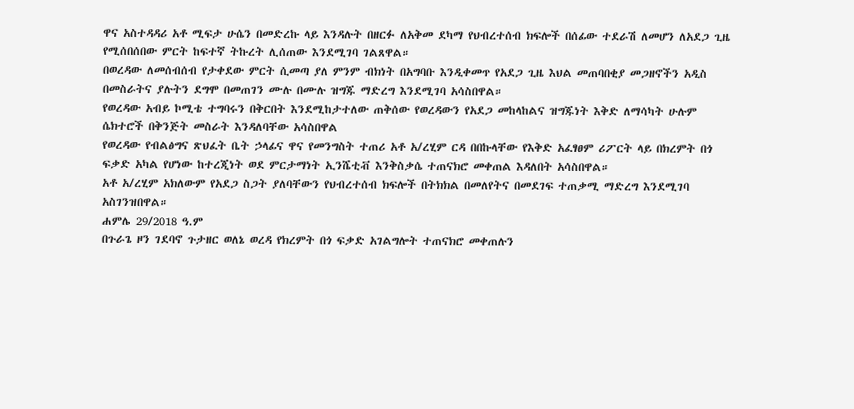ዋና አስተዳዳሪ አቶ ሚፍታ ሁሴን በመድረኩ ላይ እንዳሉት በዘርፉ ለአቅመ ደካማ የህብረተሰብ ክፍሎች በሰፊው ተደራሽ ለመሆን ለአደጋ ጊዜ የሚሰበሰበው ምርት ከፍተኛ ትኩረት ሊሰጠው እንደሚገባ ገልጸዋል።
በወረዳው ለመሰብሰብ የታቀደው ምርት ሲመጣ ያለ ምንም ብክነት በአግባቡ እንዲቀመጥ የአደጋ ጊዜ እህል መጠባበቂያ መጋዘኖችን አዲስ በመስራትና ያሉትን ደግሞ በመጠገን ሙሉ በሙሉ ዝግጁ ማድረግ እንደሚገባ አሳስበዋል።
የወረዳው አብይ ኮሚቴ ተግባሩን በቅርበት እንደሚከታተለው ጠቅሰው የወረዳውን የአደጋ መከላከልና ዝግጁነት እቅድ ለማሳካት ሁሉም ሴክተሮች በቅንጅት መስራት እንዳለባቸው አሳስበዋል
የወረዳው የብልፅግና ጽህፈት ቤት ኃላፊና ዋና የመንግስት ተጠሪ አቶ አ/ረሂም ርዳ በበኩላቸው የእቅድ አፈፃፀም ሪፖርት ላይ በክረምት በጎ ፍቃድ አካል የሆነው ከተረጂነት ወደ ምርታማነት ኢንሼቲቭ እንቅስቃሴ ተጠናክሮ መቀጠል እዳለበት አሳስበዋል።
አቶ አ/ረሂም አክለውም የአደጋ ስጋት ያለባቸውን የህብረተሰብ ክፍሎች በትክክል በመለየትና በመደገፍ ተጠቃሚ ማድረግ እንደሚገባ አስገንዝበዋል።
ሐምሌ 29/2018 ዓ.ም
በጉራጌ ዞን ገደባኖ ጉታዘር ወለኔ ወረዳ የክረምት በጎ ፍቃድ አገልግሎት ተጠናክሮ መቀጠሉን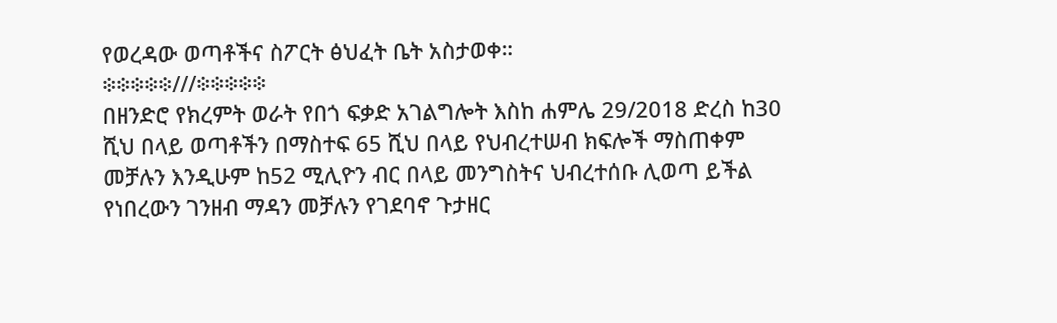የወረዳው ወጣቶችና ስፖርት ፅህፈት ቤት አስታወቀ።
፨፨፨፨፨///፨፨፨፨፨
በዘንድሮ የክረምት ወራት የበጎ ፍቃድ አገልግሎት እስከ ሐምሌ 29/2018 ድረስ ከ30 ሺህ በላይ ወጣቶችን በማስተፍ 65 ሺህ በላይ የህብረተሠብ ክፍሎች ማስጠቀም መቻሉን እንዲሁም ከ52 ሚሊዮን ብር በላይ መንግስትና ህብረተሰቡ ሊወጣ ይችል የነበረውን ገንዘብ ማዳን መቻሉን የገደባኖ ጉታዘር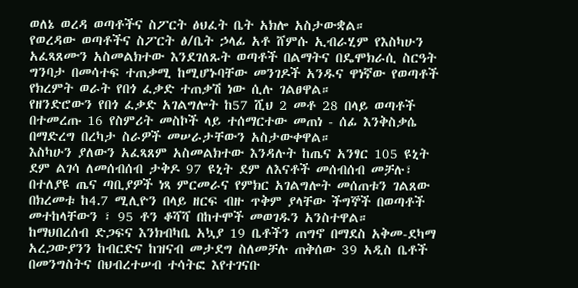ወለኔ ወረዳ ወጣቶችና ስፖርት ፅህፈት ቤት አክሎ አስታውቋል።
የወረዳው ወጣቶችና ስፖርት ፅ/ቤት ኃላፊ አቶ ሸምሱ ኢብራሂም የእስካሁን አፈጻጸሙን አስመልክተው እንደገለጹት ወጣቶች በልማትና በዴሞክራሲ ስርዓት ግንባታ በመሳተፍ ተጠቃሚ ከሚሆኑባቸው መንገዶች አንዱና ዋነኛው የወጣቶች የክረምት ወራት የበጎ ፈቃድ ተጠቃሽ ነው ሲሉ ገልፀዋል።
የዘንድሮውን የበጎ ፈቃድ አገልግሎት ከ57 ሺህ 2 መቶ 28 በላይ ወጣቶች በተመረጡ 16 የስምሪት መስኮች ላይ ተሰማርተው መጠነ - ሰፊ እንቅስቃሴ በማድረግ በረካታ ስራዎች መሠራታቸውን አስታውቀዋል።
እስካሁን ያለውን አፈጻጸም አስመልክተው እንዳሉት ከጤና አንፃር 105 ዩኒት ደም ልገሳ ለመሰብሰብ ታቅዶ 97 ዩኒት ደም ለእናቶች መሰብሰብ መቻሉ፣ በተለያዩ ጤና ጣቢያዎች ነጻ ምርመራና የምክር አገልግሎት መሰጠቱን ገልጸው በክረመቱ ከ4.7 ሚሊዮን በላይ ዘርፍ ብዙ ጥቅም ያላቸው ችግኞች በወጣቶች መተከላቸውን ፣ 95 ቶን ቆሻሻ በከተሞች መወገዱን አንስተዋል።
ከማህበረሰብ ድጋፍና እንክብካቤ አኳያ 19 ቤቶችን ጠግኖ በማደስ አቅመ-ደካማ አረጋውያንን ከብርድና ከዝናብ መታደግ ስለመቻሉ ጠቅሰው 39 አዲስ ቤቶች በመንግስትና በህብረተሠብ ተሳትፎ እየተገናቡ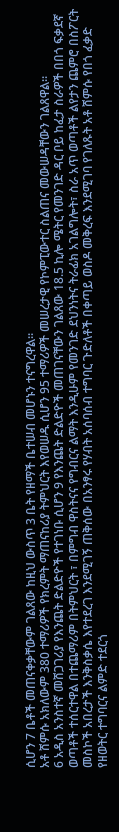ሲሆን 7 ቤቶች መጠናቀቃቸውም ገልጸው ከዚህ ውስጥ 3 ቤት የዘማች ቤተሠብ መሆኑን ተናግረዋል።
አቶ ሸምሱ አክለውም 380 ተማሪዎች የክረምት ማጠናከሪያ ትምህርት እየወሠዱ ሲሆን 95 ተማሪዎች መሠረታዊ የኮምፒውተር ስልጠና መውሠዳቸውን ገልጸዋል።
6 አዲስ አንስተኛ መሸጋገሪያ የእንጨት ድልድዮች የተገነቡ ሲሆን 9 የእንጨት ድልድዮች መጠገናቸውን ገልጸው 18.5 ኪሎ ሜትር የመንገድ ዳር ቦይ ከፈታ ስራዎች በበጎ ፍቃደኛ ወጣቶች ተሰርተዋል በተጨማሪም በትምህርት ፣ በምግብ ዋስትናና የግብርና ልማት እንዲሁም የመንገድ ደህንነትና ትራፊክ አገልግሎት፣ ስራ አጥ ወጣቶች ልየታን ጨምሮ በስፖርት መስኮች አበረታች እንቅስቃሴ እየተደረገ እንደሚገኝ ጠቅሰው በአንፃሩ የሃብት አሰባሰብ ተግባር ጉድለቶች በቀጣይ ወስዶ መቅረፍ እንደሚገባ የገለጹት አቶ ሸምሱ የበጎ ፈቃድ የዘወትር ተግባርና ልምድ ተደርጎ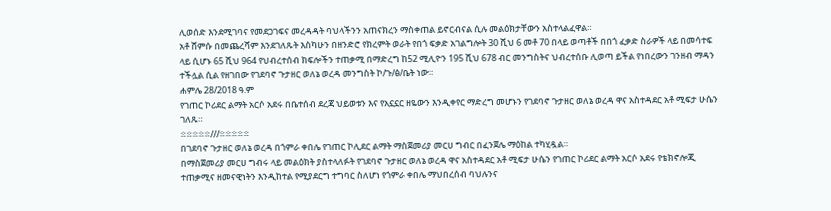ሊወሰድ እንደሚገባና የመደጋገፍና መረዳዳት ባህላችንን አጠናክረን ማስቀጠል ይኖርብናል ሲሉ መልዕክታቸውን አስተላልፈዋል።
አቶ ሸምሱ በመጨረሻም እንደገለጹት እስካሁን በዘንድሮ የክረምት ወራት የበጎ ፍቃድ አገልግሎት 30 ሺህ 6 መቶ 70 በላይ ወጣቶች በበጎ ፈቃድ ስራዎች ላይ በመሳተፍ ላይ ሲሆኑ 65 ሺህ 964 የህብረተሰብ ክፍሎችን ተጠቃሚ በማድረግ ከ52 ሚሊዮን 195 ሺህ 678 ብር መንግስትና ህብረተሰቡ ሊወጣ ይችል የነበረውን ገንዘብ ማዳን ተችሏል ሲል የዘገበው የገደባኖ ጉታዘር ወለኔ ወረዳ መንግስት ኮ/ጉ/ፅ/ቤት ነው።
ሐምሌ 28/2018 ዓ.ም
የገጠር ኮሪደር ልማት አርሶ አደሩ በቤተሰብ ደረጃ ህይወቱን እና የአኗኗር ዘዬውን እንዲቀየር ማድረግ መሆኑን የገደባኖ ጉታዘር ወለኔ ወረዳ ዋና አስተዳደር አቶ ሚፍታ ሁሴን ገለጹ።
፨፨፨፨፨///፨፨፨፨፨
በገደባኖ ጉታዘር ወለኔ ወረዳ በጎምራ ቀበሌ የገጠር ኮሊደር ልማት ማስጀመሪያ መርሀ ግብር በፈንጀሌ ማዕከል ተካሂዷል።
በማስጀመሪያ መርሀ ግብሩ ላይ መልዕክት ያስተላለፉት የገደባኖ ጉታዘር ወለኔ ወረዳ ዋና አስተዳደር አቶ ሚፍታ ሁሴን የገጠር ኮሪደር ልማት አርሶ አደሩ የቴክኖሎጂ ተጠቃሚና ዘመናዊነትን እንዲከተል የሚያደርግ ተግባር ስለሆነ የጎምራ ቀበሌ ማህበረሰብ ባህሉንና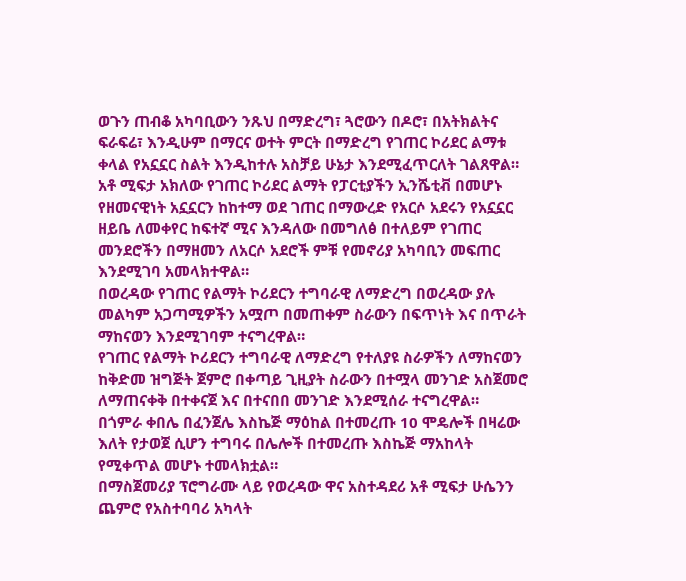ወጉን ጠብቆ አካባቢውን ንጹህ በማድረግ፣ ጓሮውን በዶሮ፣ በአትክልትና ፍራፍሬ፣ እንዲሁም በማርና ወተት ምርት በማድረግ የገጠር ኮሪደር ልማቱ ቀላል የአኗኗር ስልት እንዲከተሉ አስቻይ ሁኔታ እንደሚፈጥርለት ገልጸዋል።
አቶ ሚፍታ አክለው የገጠር ኮሪደር ልማት የፓርቲያችን ኢንሼቲቭ በመሆኑ የዘመናዊነት አኗኗርን ከከተማ ወደ ገጠር በማውረድ የአርሶ አደሩን የአኗኗር ዘይቤ ለመቀየር ከፍተኛ ሚና እንዳለው በመግለፅ በተለይም የገጠር መንደሮችን በማዘመን ለአርሶ አደሮች ምቹ የመኖሪያ አካባቢን መፍጠር እንደሚገባ አመላክተዋል።
በወረዳው የገጠር የልማት ኮሪደርን ተግባራዊ ለማድረግ በወረዳው ያሉ መልካም አጋጣሚዎችን አሟጦ በመጠቀም ስራውን በፍጥነት እና በጥራት ማከናወን እንደሚገባም ተናግረዋል።
የገጠር የልማት ኮሪደርን ተግባራዊ ለማድረግ የተለያዩ ስራዎችን ለማከናወን ከቅድመ ዝግጅት ጀምሮ በቀጣይ ጊዚያት ስራውን በተሟላ መንገድ አስጀመሮ ለማጠናቀቅ በተቀናጀ እና በተናበበ መንገድ እንደሚሰራ ተናግረዋል።
በጎምራ ቀበሌ በፈንጀሌ እስኬጅ ማዕከል በተመረጡ 10 ሞዴሎች በዛሬው እለት የታወጀ ሲሆን ተግባሩ በሌሎች በተመረጡ እስኬጅ ማአከላት የሚቀጥል መሆኑ ተመላክቷል።
በማስጀመሪያ ፕሮግራሙ ላይ የወረዳው ዋና አስተዳደሪ አቶ ሚፍታ ሁሴንን ጨምሮ የአስተባባሪ አካላት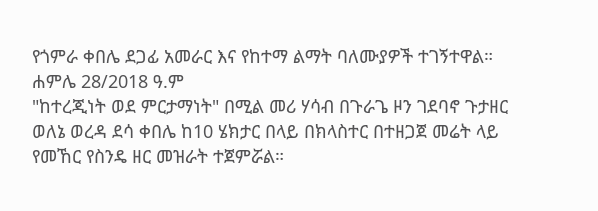የጎምራ ቀበሌ ደጋፊ አመራር እና የከተማ ልማት ባለሙያዎች ተገኝተዋል።
ሐምሌ 28/2018 ዓ.ም
"ከተረጂነት ወደ ምርታማነት" በሚል መሪ ሃሳብ በጉራጌ ዞን ገደባኖ ጉታዘር ወለኔ ወረዳ ደሳ ቀበሌ ከ10 ሄክታር በላይ በክላስተር በተዘጋጀ መሬት ላይ የመኸር የስንዴ ዘር መዝራት ተጀምሯል።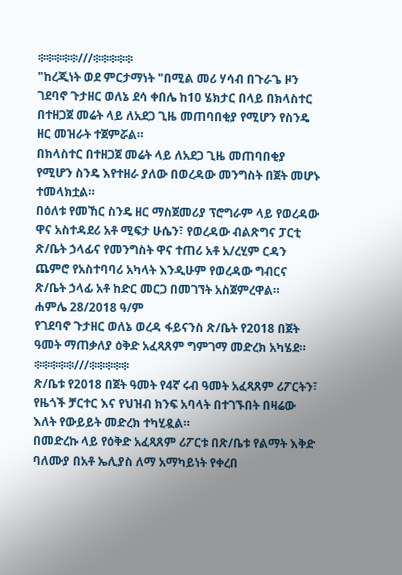፨፨፨፨፨///፨፨፨፨፨
"ከረጂነት ወደ ምርታማነት "በሚል መሪ ሃሳብ በጉራጌ ዞን ገደባኖ ጉታዘር ወለኔ ደሳ ቀበሌ ከ10 ሄክታር በላይ በክላስተር በተዘጋጀ መሬት ላይ ለአደጋ ጊዜ መጠባበቂያ የሚሆን የስንዴ ዘር መዝራት ተጀምሯል።
በክላስተር በተዘጋጀ መሬት ላይ ለአደጋ ጊዜ መጠባበቂያ የሚሆን ስንዴ እየተዘራ ያለው በወረዳው መንግስት በጀት መሆኑ ተመላክቷል።
በዕለቱ የመኸር ስንዴ ዘር ማስጀመሪያ ፕሮግራም ላይ የወረዳው ዋና አስተዳደሪ አቶ ሚፍታ ሁሴን፣ የወረዳው ብልጽግና ፓርቲ ጽ/ቤት ኃላፊና የመንግስት ዋና ተጠሪ አቶ አ/ረሂም ርዳን ጨምሮ የአስተባባሪ አካላት እንዲሁም የወረዳው ግብርና ጽ/ቤት ኃላፊ አቶ ከድር መርጋ በመገኘት አስጀምረዋል።
ሐምሌ 28/2018 ዓ/ም
የገደባኖ ጉታዘር ወለኔ ወረዳ ፋይናንስ ጽ/ቤት የ2018 በጀት ዓመት ማጠቃለያ ዕቅድ አፈጻጸም ግምገማ መድረክ አካሄደ።
፨፨፨፨፨///፨፨፨፨፨
ጽ/ቤቱ የ2018 በጀት ዓመት የ4ኛ ሩብ ዓመት አፈጻጸም ሪፖርትን፣ የዜጎች ቻርተር እና የህዝብ ክንፍ አባላት በተገኙበት በዛሬው እለት የውይይት መድረክ ተካሂዷል።
በመድረኩ ላይ የዕቅድ አፈጻጸም ሪፖርቱ በጽ/ቤቱ የልማት እቅድ ባለሙያ በአቶ ኤሊያስ ለማ አማካይነት የቀረበ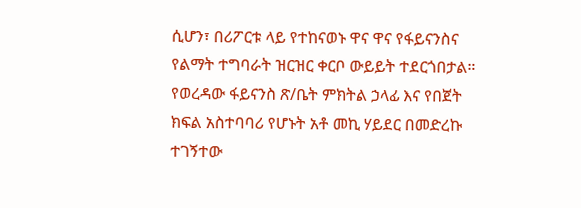ሲሆን፣ በሪፖርቱ ላይ የተከናወኑ ዋና ዋና የፋይናንስና የልማት ተግባራት ዝርዝር ቀርቦ ውይይት ተደርጎበታል።
የወረዳው ፋይናንስ ጽ/ቤት ምክትል ኃላፊ እና የበጀት ክፍል አስተባባሪ የሆኑት አቶ መኪ ሃይደር በመድረኩ ተገኝተው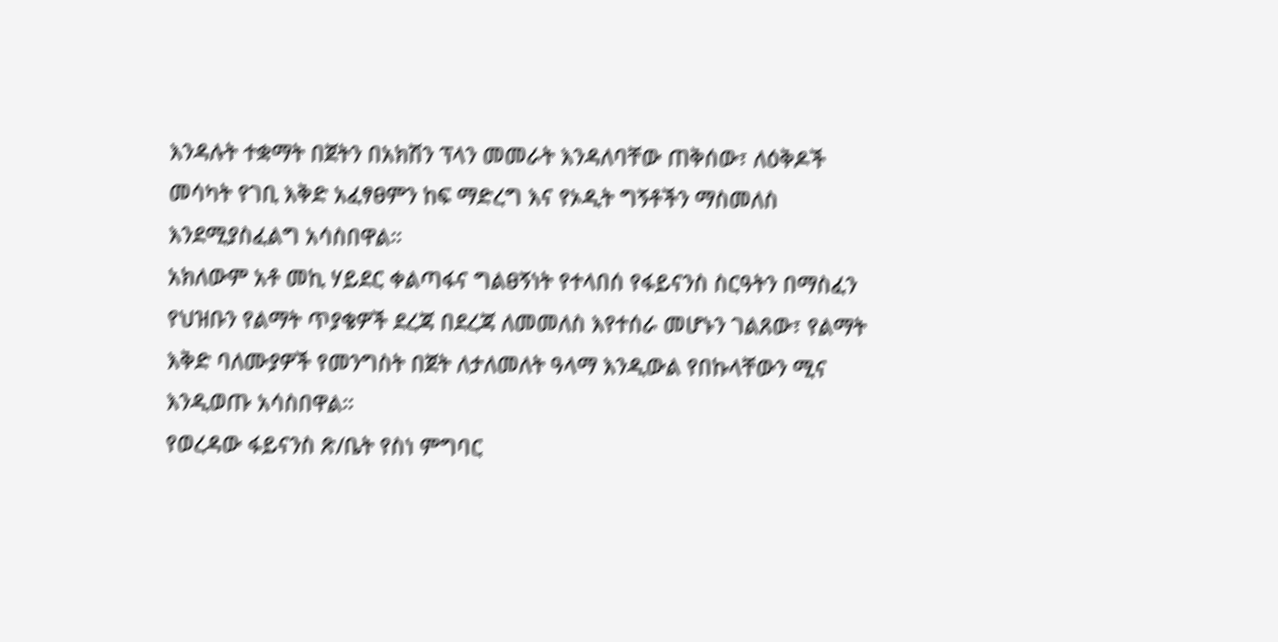እንዳሉት ተቋማት በጀትን በአክሽን ፕላን መመራት እንዳለባቸው ጠቅሰው፣ ለዕቅዶች መሳካት የገቢ እቅድ አፈፃፀምን ከፍ ማድረግ እና የኦዲት ግኝቶችን ማስመለስ እንደሚያስፈልግ አሳስበዋል።
አክለውም አቶ መኪ ሃይደር ቀልጣፋና ግልፀኝነት የተላበሰ የፋይናንስ ስርዓትን በማስፈን የህዝቡን የልማት ጥያቄዎች ደረጃ በደረጃ ለመመለስ እየተሰራ መሆኑን ገልጸው፣ የልማት እቅድ ባለሙያዎች የመንግስት በጀት ለታለመለት ዓላማ እንዲውል የበኩላቸውን ሚና እንዲወጡ አሳስበዋል።
የወረዳው ፋይናንስ ጽ/ቤት የስነ ምግባር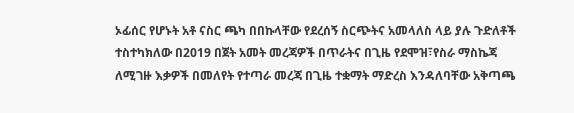ኦፊሰር የሆኑት አቶ ናስር ጫካ በበኩላቸው የደረሰኝ ስርጭትና አመላለስ ላይ ያሉ ጉድለቶች ተስተካክለው በ2019 በጀት አመት መረጃዎች በጥራትና በጊዜ የደሞዝ፣የስራ ማስኬጃ ለሚገዙ እቃዎች በመለየት የተጣራ መረጃ በጊዜ ተቋማት ማድረስ እንዳለባቸው አቅጣጫ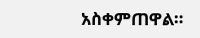አስቀምጠዋል።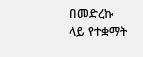በመድረኩ ላይ የተቋማት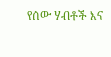የሰው ሃብቶች እና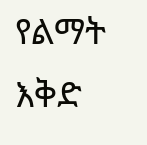የልማት እቅድ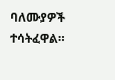ባለሙያዎች ተሳትፈዋል።